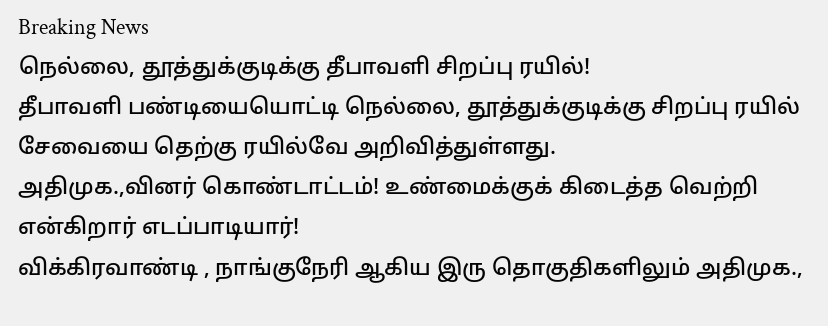Breaking News
நெல்லை, தூத்துக்குடிக்கு தீபாவளி சிறப்பு ரயில்!
தீபாவளி பண்டியையொட்டி நெல்லை, தூத்துக்குடிக்கு சிறப்பு ரயில் சேவையை தெற்கு ரயில்வே அறிவித்துள்ளது.
அதிமுக.,வினர் கொண்டாட்டம்! உண்மைக்குக் கிடைத்த வெற்றி என்கிறார் எடப்பாடியார்!
விக்கிரவாண்டி , நாங்குநேரி ஆகிய இரு தொகுதிகளிலும் அதிமுக.,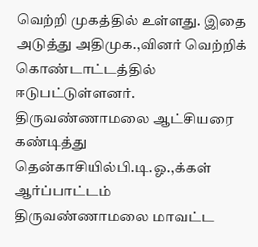வெற்றி முகத்தில் உள்ளது. இதை அடுத்து அதிமுக.,வினர் வெற்றிக் கொண்டாட்டத்தில் ஈடுபட்டுள்ளனர்.
திருவண்ணாமலை ஆட்சியரை கண்டித்து தென்காசியில்பி.டி.ஓ.,க்கள் ஆர்ப்பாட்டம்
திருவண்ணாமலை மாவட்ட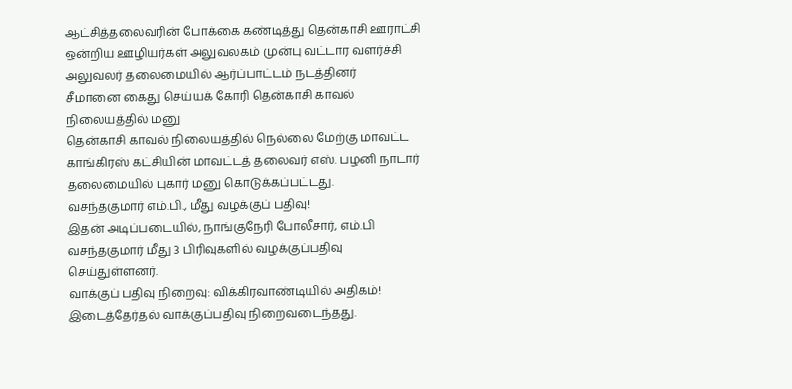ஆட்சித்தலைவரின் போக்கை கண்டித்து தென்காசி ஊராட்சி ஒன்றிய ஊழியர்கள் அலுவலகம் முன்பு வட்டார வளர்ச்சி அலுவலர் தலைமையில் ஆர்ப்பாட்டம் நடத்தினர்
சீமானை கைது செய்யக் கோரி தென்காசி காவல் நிலையத்தில் மனு
தென்காசி காவல் நிலையத்தில் நெல்லை மேற்கு மாவட்ட காங்கிரஸ் கட்சியின் மாவட்டத் தலைவர் எஸ். பழனி நாடார் தலைமையில் புகார் மனு கொடுக்கப்பட்டது.
வசந்தகுமார் எம்.பி., மீது வழக்குப் பதிவு!
இதன் அடிப்படையில், நாங்குநேரி போலீசார், எம்.பி வசந்தகுமார் மீது 3 பிரிவுகளில் வழக்குப்பதிவு செய்துள்ளனர்.
வாக்குப் பதிவு நிறைவு: விக்கிரவாண்டியில் அதிகம்!
இடைத்தேர்தல் வாக்குப்பதிவு நிறைவடைந்தது.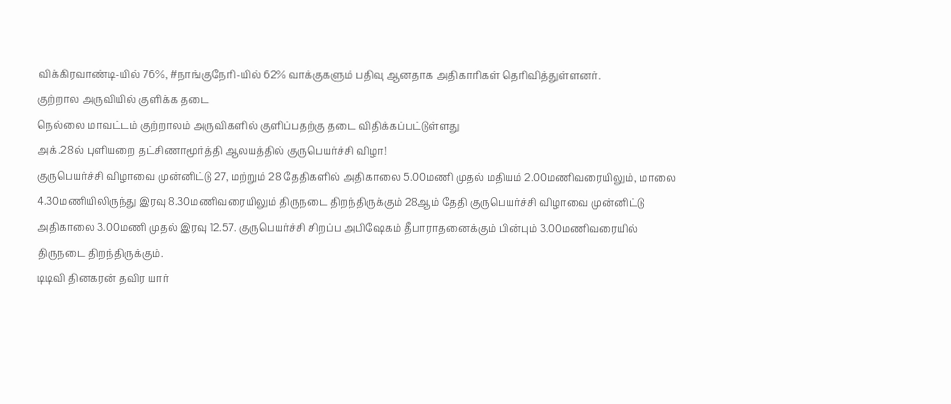விக்கிரவாண்டி-யில் 76%, #நாங்குநேரி-யில் 62% வாக்குகளும் பதிவு ஆனதாக அதிகாரிகள் தெரிவித்துள்ளனர்.
குற்றால அருவியில் குளிக்க தடை
நெல்லை மாவட்டம் குற்றாலம் அருவிகளில் குளிப்பதற்கு தடை விதிக்கப்பட்டுள்ளது
அக்.28ல் புளியறை தட்சிணாமூர்த்தி ஆலயத்தில் குருபெயர்ச்சி விழா!
குருபெயர்ச்சி விழாவை முன்னிட்டு 27, மற்றும் 28 தேதிகளில் அதிகாலை 5.00மணி முதல் மதியம் 2.00மணிவரையிலும், மாலை 4.30மணியிலிருந்து இரவு 8.30மணிவரையிலும் திருநடை திறந்திருக்கும் 28ஆம் தேதி குருபெயர்ச்சி விழாவை முன்னிட்டு அதிகாலை 3.00மணி முதல் இரவு 12.57. குருபெயர்ச்சி சிறப்ப அபிஷேகம் தீபாராதனைக்கும் பின்பும் 3.00மணிவரையில் திருநடை திறந்திருக்கும்.
டிடிவி தினகரன் தவிர யார்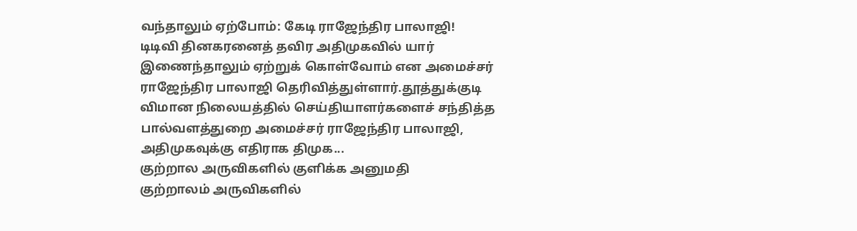வந்தாலும் ஏற்போம்: கேடி ராஜேந்திர பாலாஜி!
டிடிவி தினகரனைத் தவிர அதிமுகவில் யார் இணைந்தாலும் ஏற்றுக் கொள்வோம் என அமைச்சர் ராஜேந்திர பாலாஜி தெரிவித்துள்ளார்.தூத்துக்குடி விமான நிலையத்தில் செய்தியாளர்களைச் சந்தித்த பால்வளத்துறை அமைச்சர் ராஜேந்திர பாலாஜி, அதிமுகவுக்கு எதிராக திமுக...
குற்றால அருவிகளில் குளிக்க அனுமதி
குற்றாலம் அருவிகளில்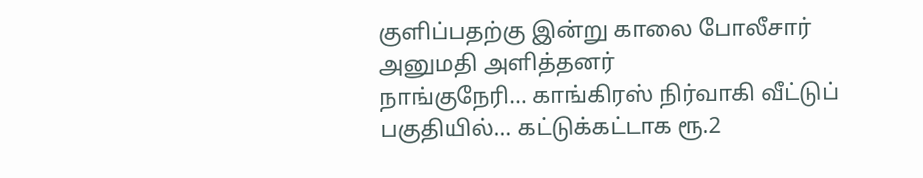குளிப்பதற்கு இன்று காலை போலீசார் அனுமதி அளித்தனர்
நாங்குநேரி… காங்கிரஸ் நிர்வாகி வீட்டுப் பகுதியில்… கட்டுக்கட்டாக ரூ.2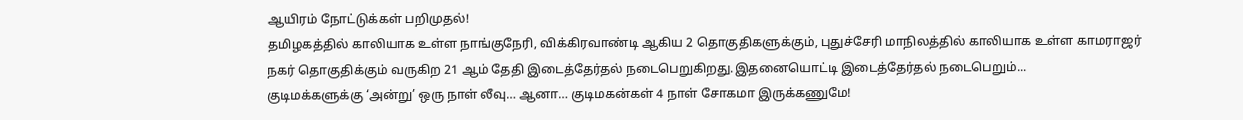ஆயிரம் நோட்டுக்கள் பறிமுதல்!
தமிழகத்தில் காலியாக உள்ள நாங்குநேரி, விக்கிரவாண்டி ஆகிய 2 தொகுதிகளுக்கும், புதுச்சேரி மாநிலத்தில் காலியாக உள்ள காமராஜர் நகர் தொகுதிக்கும் வருகிற 21 ஆம் தேதி இடைத்தேர்தல் நடைபெறுகிறது.இதனையொட்டி இடைத்தேர்தல் நடைபெறும்...
குடிமக்களுக்கு ‘அன்று’ ஒரு நாள் லீவு… ஆனா… குடிமகன்கள் 4 நாள் சோகமா இருக்கணுமே!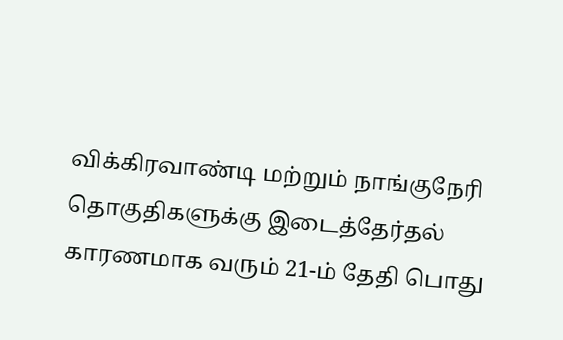விக்கிரவாண்டி மற்றும் நாங்குநேரி தொகுதிகளுக்கு இடைத்தேர்தல் காரணமாக வரும் 21-ம் தேதி பொது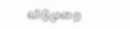விடுமுறை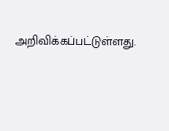அறிவிக்கப்பட்டுள்ளது.